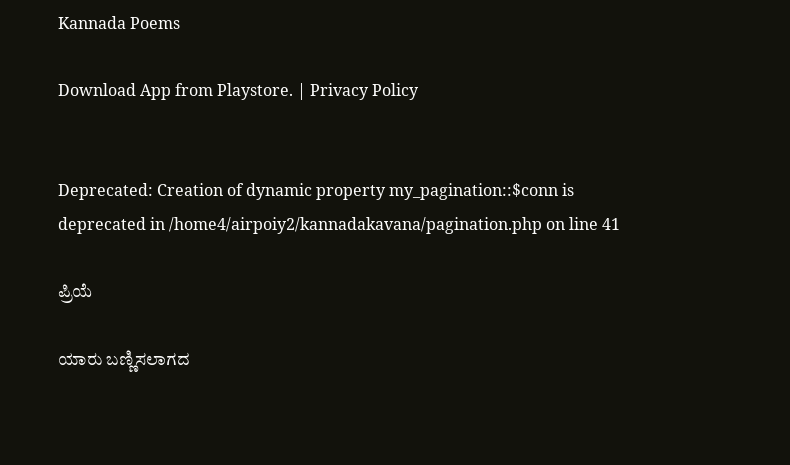Kannada Poems

Download App from Playstore. | Privacy Policy


Deprecated: Creation of dynamic property my_pagination::$conn is deprecated in /home4/airpoiy2/kannadakavana/pagination.php on line 41

ಪ್ರಿಯೆ

ಯಾರು ಬಣ್ಣಿಸಲಾಗದ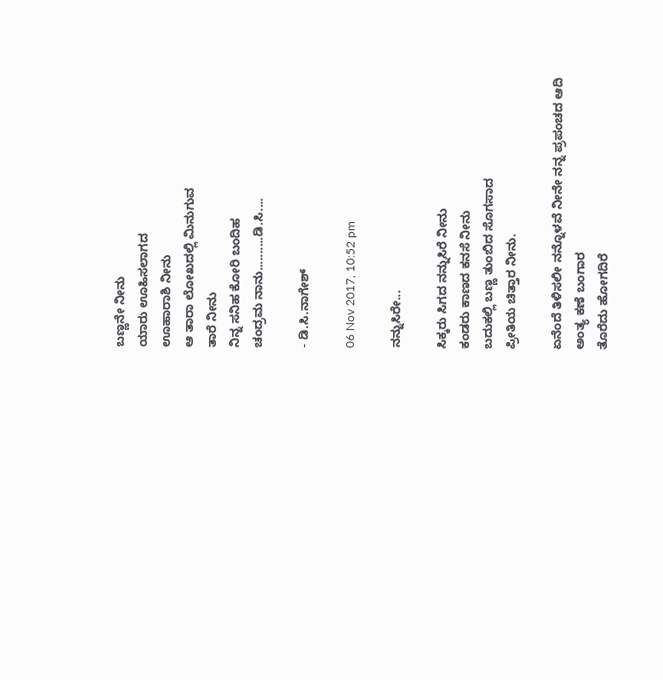ಬಣ್ಣನೇ ನೀನು
ಯಾರು ಊಹಿಸಲಾಗದ
ಊಹಾರಾಶಿ ನೀನು
ಆ ತಾರಾ ಲೋಖದಲ್ಲಿ ಮಿನುಗುವ
ತಾರೆ ನೀನು
ನಿನ್ನ ಸನಿಹ ಕೋರಿ ಬಂದಿಹ
ಚಂದ್ರಮ ನಾನು..........ಡಿ.ಸಿ....

- ಡಿ.ಸಿ.ನಾಗೇಶ್

06 Nov 2017, 10:52 pm

ನನ್ನುಸಿರೇ...

ಸಿಕ್ಕರು ಸಿಗದ ನನ್ನುಸಿರೆ ನೀನು
ಕಂಡರು ಕಾಣದ ಕನಸೆ ನೀನು
ಬದುಕಲ್ಲಿ ಬಣ್ಣ ತುಂಬಿದ ಸೊಗಸಾದ
ಪ್ರೀತಿಯ ಚಿತ್ತಾರ ನೀನು.

ಏನೆಂದೆ ತಿಳಿಸಲೀ ನನ್ನೊಳವೆ ನೀನೇ ನನ್ನ ಪ್ರಪಂಚದ ಆದಿ ಅಂತ್ಯ ಕಣೆ ಬಂಗಾರ
ತೊರೆದು ಹೋಗದಿರೆ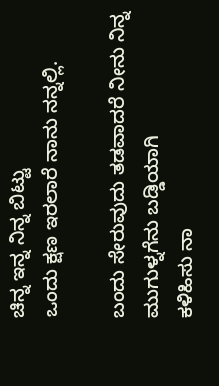ಚಿನ್ನ ಇನ್ನ ನಿನ್ನ ಬಿಟ್ಟು
ಒಂದು ಕ್ಷಣ ಇರಲಾರೆ ನಾನು ನನ್ನಲ್ಲಿ.

ಬಂದು ಸೇರುವುದು ತಡವಾದರೆ ನೀನು ನಿನ್ನ ಮುಗುಳ್ನಗೆನು ಬಡ್ಡಿಯಾಗಿ
ಕಳಿಹಿಸು ನಾ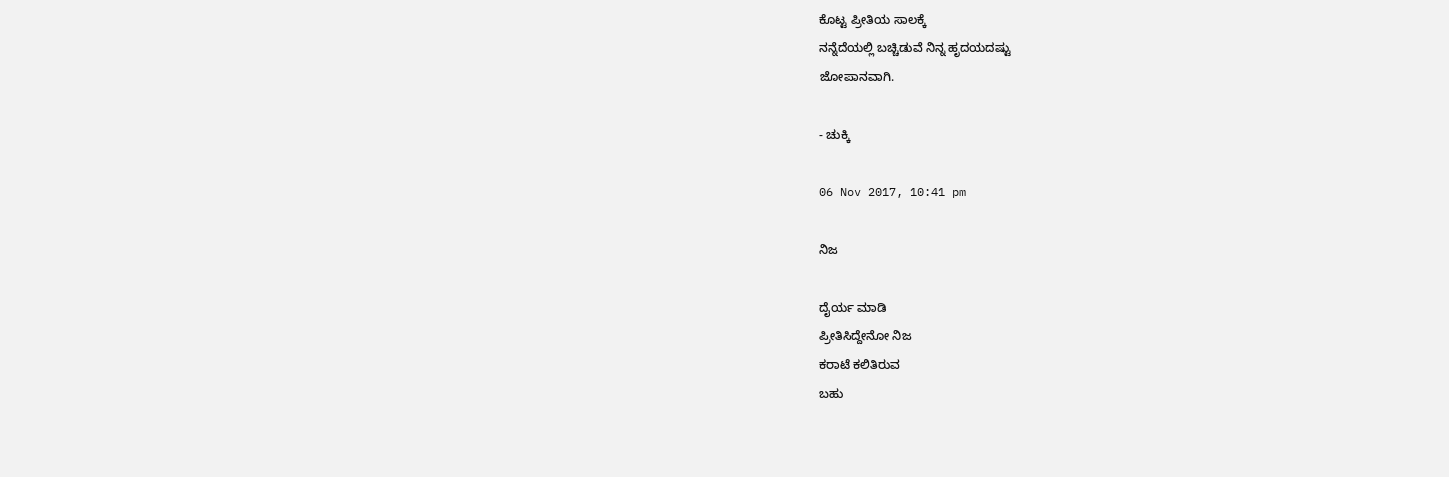ಕೊಟ್ಟ ಪ್ರೀತಿಯ ಸಾಲಕ್ಕೆ
ನನ್ನೆದೆಯಲ್ಲಿ ಬಚ್ಚಿಡುವೆ ನಿನ್ನ ಹೃದಯದಷ್ಟು
ಜೋಪಾನವಾಗಿ.

- ಚುಕ್ಕಿ

06 Nov 2017, 10:41 pm

ನಿಜ

ದೈರ್ಯ ಮಾಡಿ
ಪ್ರೀತಿಸಿದ್ದೇನೋ ನಿಜ
ಕರಾಟೆ ಕಲಿತಿರುವ
ಬಹು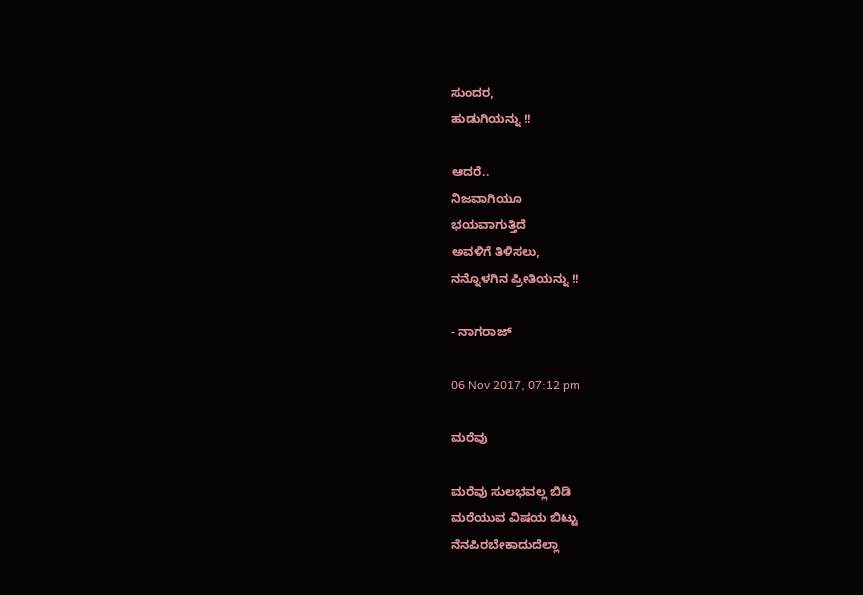ಸುಂದರ,
ಹುಡುಗಿಯನ್ನು !!

ಆದರೆ..
ನಿಜವಾಗಿಯೂ
ಭಯವಾಗುತ್ತಿದೆ
ಅವಳಿಗೆ ತಿಳಿಸಲು,
ನನ್ನೊಳಗಿನ ಪ್ರೀತಿಯನ್ನು !!

- ನಾಗರಾಜ್

06 Nov 2017, 07:12 pm

ಮರೆವು

ಮರೆವು ಸುಲಭವಲ್ಲ ಬಿಡಿ
ಮರೆಯುವ ವಿಷಯ ಬಿಟ್ಟು
ನೆನಪಿರಬೇಕಾದುದೆಲ್ಲಾ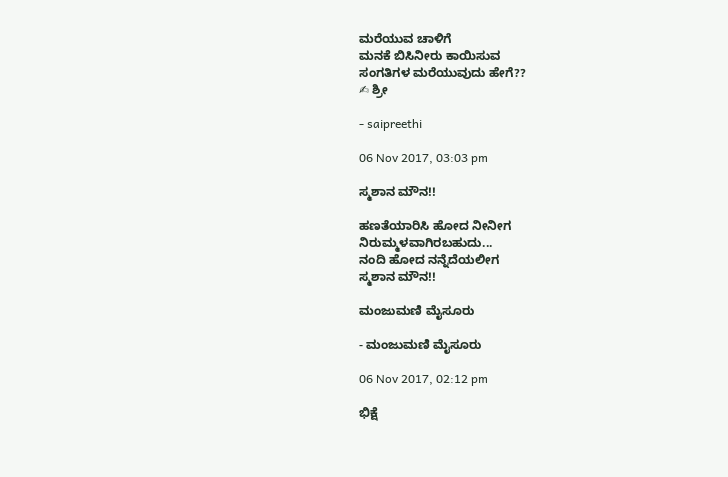ಮರೆಯುವ ಚಾಳಿಗೆ
ಮನಕೆ ಬಿಸಿನೀರು ಕಾಯಿಸುವ
ಸಂಗತಿಗಳ ಮರೆಯುವುದು ಹೇಗೆ??
✍ ಶ್ರೀ

- saipreethi

06 Nov 2017, 03:03 pm

ಸ್ಮಶಾನ ಮೌನ!!

ಹಣತೆಯಾರಿಸಿ ಹೋದ ನೀನೀಗ
ನಿರುಮ್ಮಳವಾಗಿರಬಹುದು...
ನಂದಿ ಹೋದ ನನ್ನೆದೆಯಲೀಗ
ಸ್ಮಶಾನ ಮೌನ!!

ಮಂಜುಮಣಿ ಮೈಸೂರು

- ಮಂಜುಮಣಿ ಮೈಸೂರು

06 Nov 2017, 02:12 pm

ಭಿಕ್ಷೆ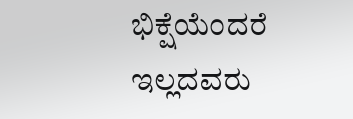ಭಿಕ್ಷೆಯೆಂದರೆ ಇಲ್ಲದವರು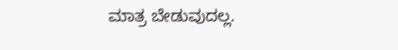ಮಾತ್ರ ಬೇಡುವುದಲ್ಲ.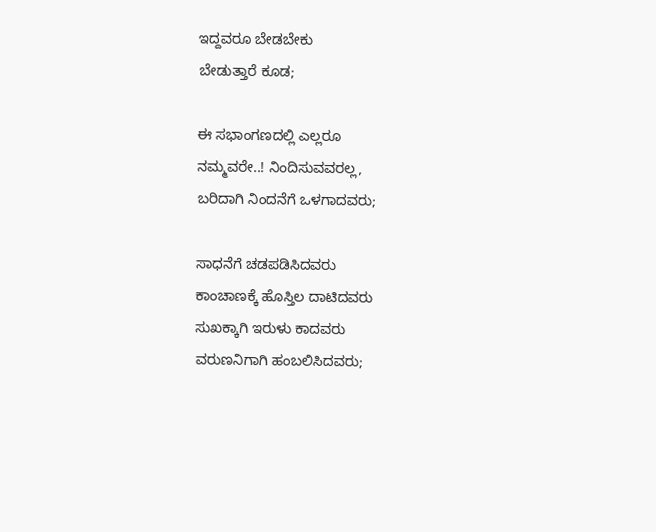ಇದ್ದವರೂ ಬೇಡಬೇಕು
ಬೇಡುತ್ತಾರೆ ಕೂಡ;

ಈ ಸಭಾಂಗಣದಲ್ಲಿ ಎಲ್ಲರೂ
ನಮ್ಮವರೇ..! ನಿಂದಿಸುವವರಲ್ಲ,
ಬರಿದಾಗಿ ನಿಂದನೆಗೆ ಒಳಗಾದವರು;

ಸಾಧನೆಗೆ ಚಡಪಡಿಸಿದವರು
ಕಾಂಚಾಣಕ್ಕೆ ಹೊಸ್ತಿಲ ದಾಟಿದವರು
ಸುಖಕ್ಕಾಗಿ ಇರುಳು ಕಾದವರು
ವರುಣನಿಗಾಗಿ ಹಂಬಲಿಸಿದವರು;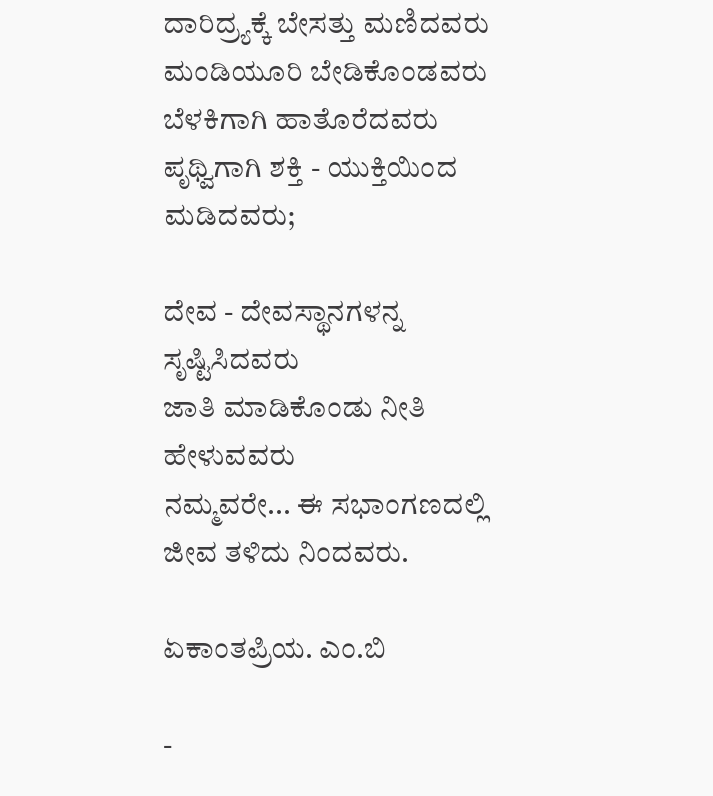ದಾರಿದ್ರ್ಯಕ್ಕೆ ಬೇಸತ್ತು ಮಣಿದವರು
ಮಂಡಿಯೂರಿ ಬೇಡಿಕೊಂಡವರು
ಬೆಳಕಿಗಾಗಿ ಹಾತೊರೆದವರು
ಪೃಥ್ವಿಗಾಗಿ ಶಕ್ತಿ - ಯುಕ್ತಿಯಿಂದ ಮಡಿದವರು;

ದೇವ - ದೇವಸ್ಥಾನಗಳನ್ನ ಸೃಷ್ಟಿಸಿದವರು
ಜಾತಿ ಮಾಡಿಕೊಂಡು ನೀತಿ ಹೇಳುವವರು
ನಮ್ಮವರೇ... ಈ ಸಭಾಂಗಣದಲ್ಲಿ
ಜೀವ ತಳಿದು ನಿಂದವರು.

ಏಕಾಂತಪ್ರಿಯ. ಎಂ.ಬಿ

-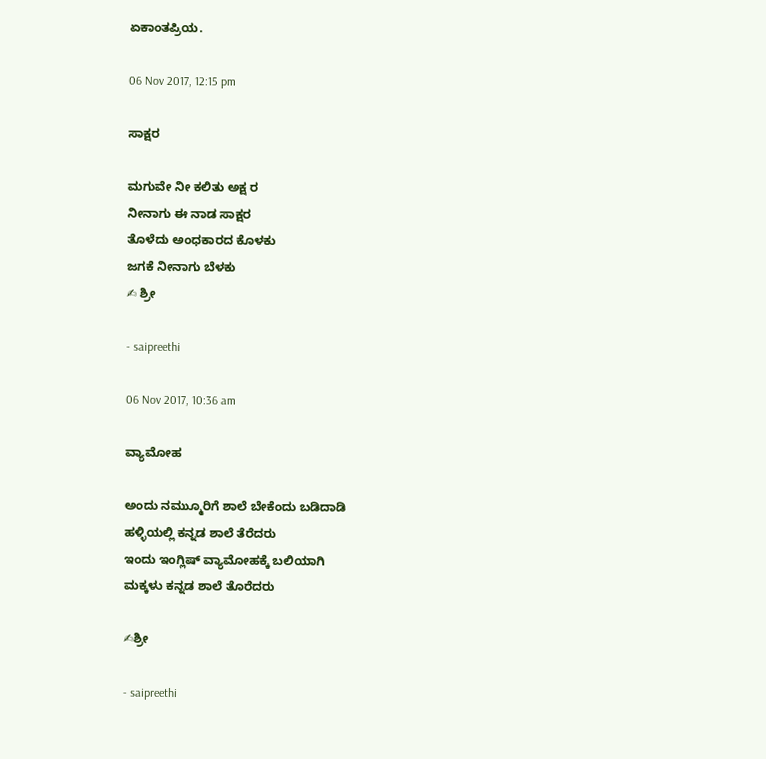ಏಕಾಂತಪ್ರಿಯ.

06 Nov 2017, 12:15 pm

ಸಾಕ್ಷರ

ಮಗುವೇ ನೀ ಕಲಿತು ಅಕ್ಷ ರ
ನೀನಾಗು ಈ ನಾಡ ಸಾಕ್ಷರ
ತೊಳೆದು ಅಂಧಕಾರದ ಕೊಳಕು
ಜಗಕೆ ನೀನಾಗು ಬೆಳಕು
✍ ಶ್ರೀ

- saipreethi

06 Nov 2017, 10:36 am

ವ್ಯಾಮೋಹ

ಅಂದು ನಮ್ಮುೂರಿಗೆ ಶಾಲೆ ಬೇಕೆಂದು ಬಡಿದಾಡಿ
ಹಳ್ಳಿಯಲ್ಲಿ ಕನ್ನಡ ಶಾಲೆ ತೆರೆದರು
ಇಂದು ಇಂಗ್ಲಿಷ್ ವ್ಯಾಮೋಹಕ್ಕೆ ಬಲಿಯಾಗಿ
ಮಕ್ಕಳು ಕನ್ನಡ ಶಾಲೆ ತೊರೆದರು

✍ಶ್ರೀ

- saipreethi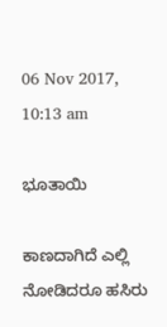06 Nov 2017, 10:13 am

ಭೂತಾಯಿ

ಕಾಣದಾಗಿದೆ ಎಲ್ಲಿ ನೋಡಿದರೂ ಹಸಿರು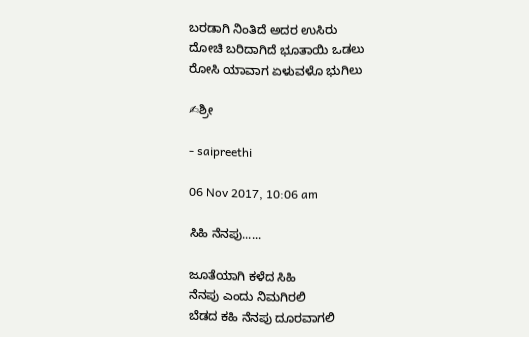ಬರಡಾಗಿ ನಿಂತಿದೆ ಅದರ ಉಸಿರು
ದೋಚಿ ಬರಿದಾಗಿದೆ ಭೂತಾಯಿ ಒಡಲು
ರೋಸಿ ಯಾವಾಗ ಏಳುವಳೊ ಭುಗಿಲು

✍ಶ್ರೀ

- saipreethi

06 Nov 2017, 10:06 am

ಸಿಹಿ ನೆನಪು......

ಜೂತೆಯಾಗಿ ಕಳೆದ ಸಿಹಿ
ನೆನಪು ಎಂದು ನಿಮಗಿರಲಿ
ಬೆಡದ ಕಹಿ ನೆನಪು ದೂರವಾಗಲಿ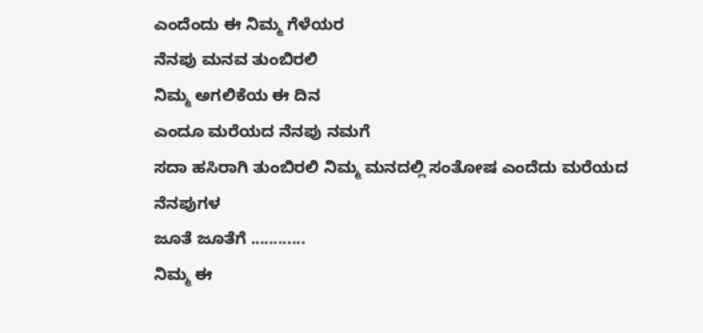ಎಂದೆಂದು ಈ ನಿಮ್ಮ ಗೆಳೆಯರ
ನೆನಪು ಮನವ ತುಂಬಿರಲಿ
ನಿಮ್ಮ ಅಗಲಿಕೆಯ ಈ ದಿನ
ಎಂದೂ ಮರೆಯದ ನೆನಪು ನಮಗೆ
ಸದಾ ಹಸಿರಾಗಿ ತುಂಬಿರಲಿ ನಿಮ್ಮ ಮನದಲ್ಲಿ ಸಂತೋಷ ಎಂದೆದು ಮರೆಯದ ನೆನಪುಗಳ
ಜೂತೆ ಜೂತೆಗೆ ............
ನಿಮ್ಮ ಈ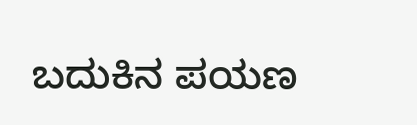ಬದುಕಿನ ಪಯಣ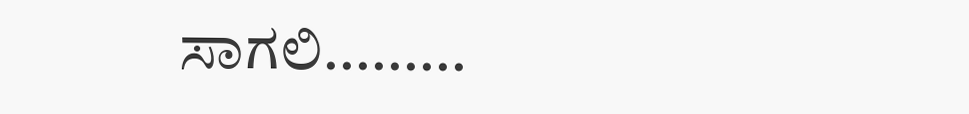ಸಾಗಲಿ.........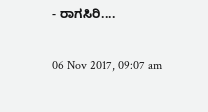- ರಾಗಸಿರಿ....

06 Nov 2017, 09:07 am